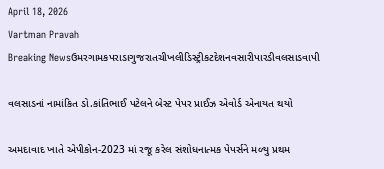April 18, 2026
Vartman Pravah
Breaking Newsઉમરગામકપરાડાગુજરાતચીખલીડિસ્ટ્રીકટદેશનવસારીપારડીવલસાડવાપી

વલસાડનાં નામાંકિત ડો.કાંતિભાઈ પટેલને બેસ્‍ટ પેપર પ્રાઈઝ એવોર્ડ એનાયત થયો

અમદાવાદ ખાતે એપીકોન-2023 માં રજૂ કરેલ સંશોધનાત્‍મક પેપર્સને મળ્‍યુ પ્રથમ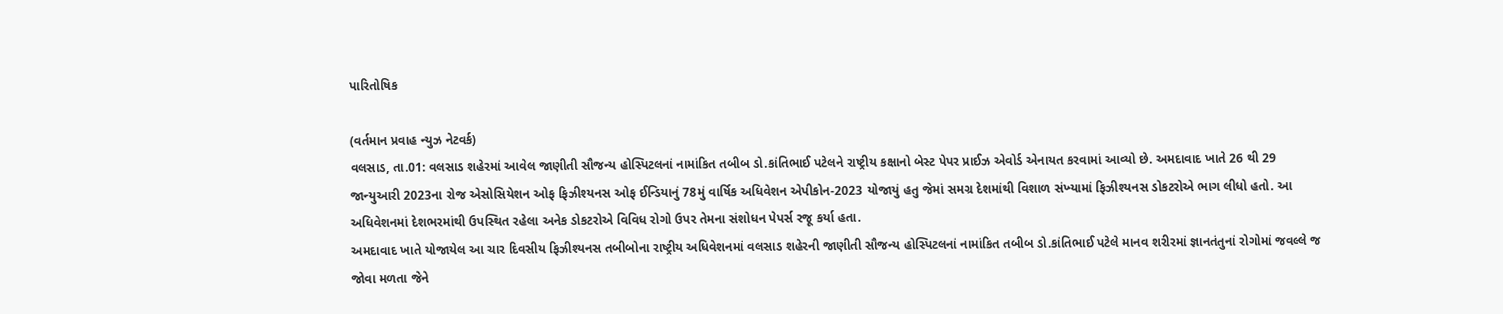પારિતોષિક

(વર્તમાન પ્રવાહ ન્‍યુઝ નેટવર્ક)
વલસાડ, તા.01: વલસાડ શહેરમાં આવેલ જાણીતી સૌજન્‍ય હોસ્‍પિટલનાં નામાંકિત તબીબ ડો.કાંતિભાઈ પટેલને રાષ્‍ટ્રીય કક્ષાનો બેસ્‍ટ પેપર પ્રાઈઝ એવોર્ડ એનાયત કરવામાં આવ્‍યો છે. અમદાવાદ ખાતે 26 થી 29 જાન્‍યુઆરી 2023ના રોજ એસોસિયેશન ઓફ ફિઝીશ્‍યનસ ઓફ ઈન્‍ડિયાનું 78મું વાર્ષિક અધિવેશન એપીકોન-2023 યોજાયું હતુ જેમાં સમગ્ર દેશમાંથી વિશાળ સંખ્‍યામાં ફિઝીશ્‍યનસ ડોકટરોએ ભાગ લીધો હતો. આ અધિવેશનમાં દેશભરમાંથી ઉપસ્‍થિત રહેલા અનેક ડોકટરોએ વિવિધ રોગો ઉપર તેમના સંશોધન પેપર્સ રજૂ કર્યા હતા.
અમદાવાદ ખાતે યોજાયેલ આ ચાર દિવસીય ફિઝીશ્‍યનસ તબીબોના રાષ્‍ટ્રીય અધિવેશનમાં વલસાડ શહેરની જાણીતી સૌજન્‍ય હોસ્‍પિટલનાં નામાંકિત તબીબ ડો.કાંતિભાઈ પટેલે માનવ શરીરમાં જ્ઞાનતંતુનાં રોગોમાં જવલ્લે જ જોવા મળતા જેને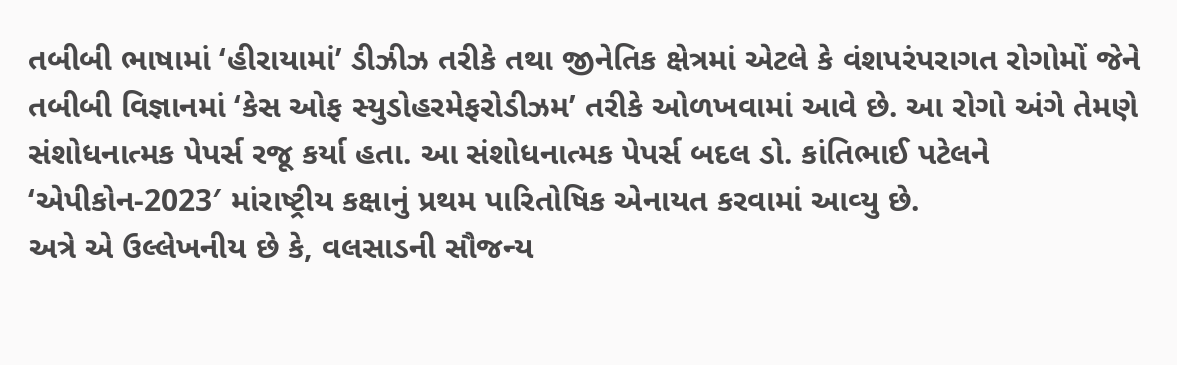તબીબી ભાષામાં ‘હીરાયામાં’ ડીઝીઝ તરીકે તથા જીનેતિક ક્ષેત્રમાં એટલે કે વંશપરંપરાગત રોગોમોં જેને તબીબી વિજ્ઞાનમાં ‘કેસ ઓફ સ્‍યુડોહરમેફરોડીઝમ’ તરીકે ઓળખવામાં આવે છે. આ રોગો અંગે તેમણે સંશોધનાત્‍મક પેપર્સ રજૂ કર્યા હતા. આ સંશોધનાત્‍મક પેપર્સ બદલ ડો. કાંતિભાઈ પટેલને ‘એપીકોન-2023′ માંરાષ્‍ટ્રીય કક્ષાનું પ્રથમ પારિતોષિક એનાયત કરવામાં આવ્‍યુ છે.
અત્રે એ ઉલ્લેખનીય છે કે, વલસાડની સૌજન્‍ય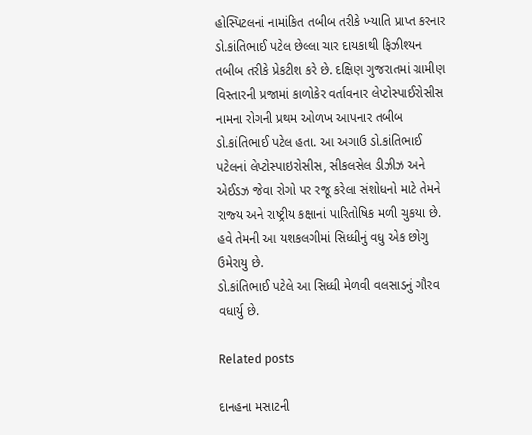હોસ્‍પિટલનાં નામાંકિત તબીબ તરીકે ખ્‍યાતિ પ્રાપ્ત કરનાર ડો.કાંતિભાઈ પટેલ છેલ્લા ચાર દાયકાથી ફિઝીશ્‍યન તબીબ તરીકે પ્રેકટીશ કરે છે. દક્ષિણ ગુજરાતમાં ગ્રામીણ વિસ્‍તારની પ્રજામાં કાળોકેર વર્તાવનાર લેપ્‍ટોસ્‍પાઈરોસીસ નામના રોગની પ્રથમ ઓળખ આપનાર તબીબ ડો.કાંતિભાઈ પટેલ હતા. આ અગાઉ ડો.કાંતિભાઈ પટેલનાં લેપ્‍ટોસ્‍પાઇરોસીસ, સીકલસેલ ડીઝીઝ અને એઈડઝ જેવા રોગો પર રજૂ કરેલા સંશોધનો માટે તેમને રાજ્‍ય અને રાષ્‍ટ્રીય કક્ષાનાં પારિતોષિક મળી ચુકયા છે. હવે તેમની આ યશકલગીમાં સિધ્‍ધીનું વધુ એક છોગુ ઉમેરાયુ છે.
ડો.કાંતિભાઈ પટેલે આ સિધ્‍ધી મેળવી વલસાડનું ગૌરવ વધાર્યુ છે.

Related posts

દાનહના મસાટની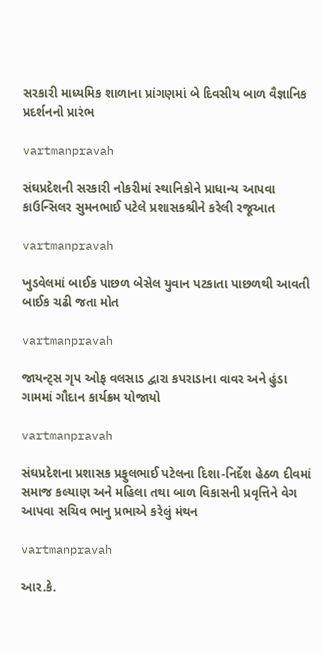સરકારી માધ્‍યમિક શાળાના પ્રાંગણમાં બે દિવસીય બાળ વૈજ્ઞાનિક પ્રદર્શનનો પ્રારંભ

vartmanpravah

સંઘપ્રદેશની સરકારી નોકરીમાં સ્‍થાનિકોને પ્રાધાન્‍ય આપવા કાઉન્‍સિલર સુમનભાઈ પટેલે પ્રશાસકશ્રીને કરેલી રજૂઆત

vartmanpravah

ખુડવેલમાં બાઈક પાછળ બેસેલ યુવાન પટકાતા પાછળથી આવતી બાઈક ચઢી જતા મોત

vartmanpravah

જાયન્‍ટ્‍સ ગૃપ ઓફ વલસાડ દ્વારા કપરાડાના વાવર અને હુંડા ગામમાં ગૌદાન કાર્યક્રમ યોજાયો

vartmanpravah

સંઘપ્રદેશના પ્રશાસક પ્રફુલભાઈ પટેલના દિશા-નિર્દેશ હેઠળ દીવમાં સમાજ કલ્‍યાણ અને મહિલા તથા બાળ વિકાસની પ્રવૃત્તિને વેગ આપવા સચિવ ભાનુ પ્રભાએ કરેલું મંથન

vartmanpravah

આર.કે.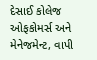દેસાઈ કોલેજ ઓફકોમર્સ અને મેનેજમેન્‍ટ, વાપી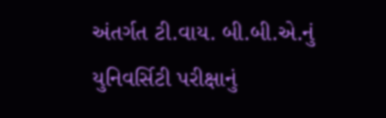અંતર્ગત ટી.વાય. બી.બી.એ.નું યુનિવર્સિટી પરીક્ષાનું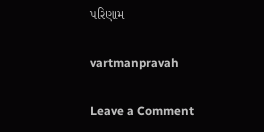પરિણામ

vartmanpravah

Leave a Comment